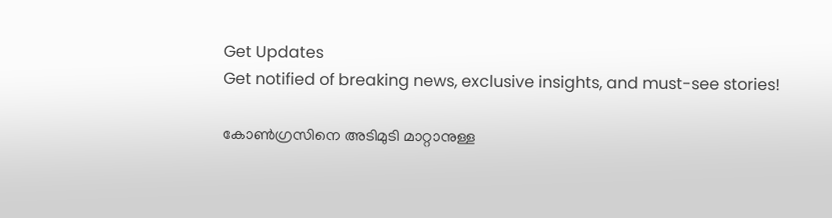Get Updates
Get notified of breaking news, exclusive insights, and must-see stories!

കോൺഗ്രസിനെ അടിമുടി മാറ്റാനുള്ള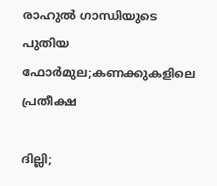രാഹുൽ ഗാന്ധിയുടെ പുതിയ ഫോർമുല;കണക്കുകളിലെ പ്രതീക്ഷ

ദില്ലി;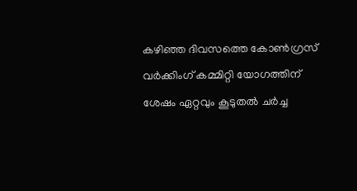കഴിഞ്ഞ ദിവസത്തെ കോൺഗ്രസ് വർക്കിംഗ് കമ്മിറ്റി യോഗത്തിന് ശേഷം ഏറ്റവും കൂടുതൽ ചർച്ച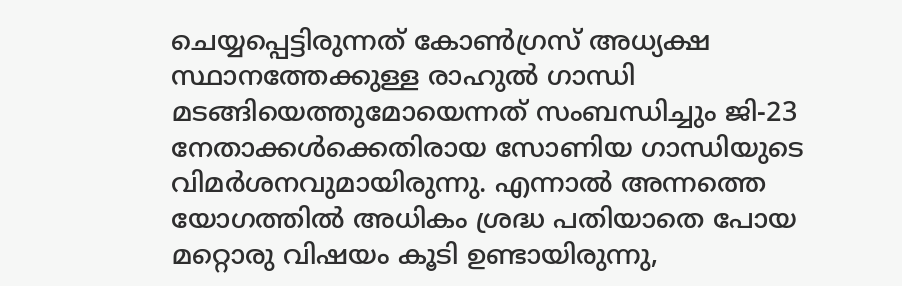ചെയ്യപ്പെട്ടിരുന്നത് കോൺഗ്രസ് അധ്യക്ഷ സ്ഥാനത്തേക്കുള്ള രാഹുൽ ഗാന്ധി മടങ്ങിയെത്തുമോയെന്നത് സംബന്ധിച്ചും ജി-23 നേതാക്കൾക്കെതിരായ സോണിയ ഗാന്ധിയുടെ വിമർശനവുമായിരുന്നു. എന്നാൽ അന്നത്തെ യോഗത്തിൽ അധികം ശ്രദ്ധ പതിയാതെ പോയ മറ്റൊരു വിഷയം കൂടി ഉണ്ടായിരുന്നു,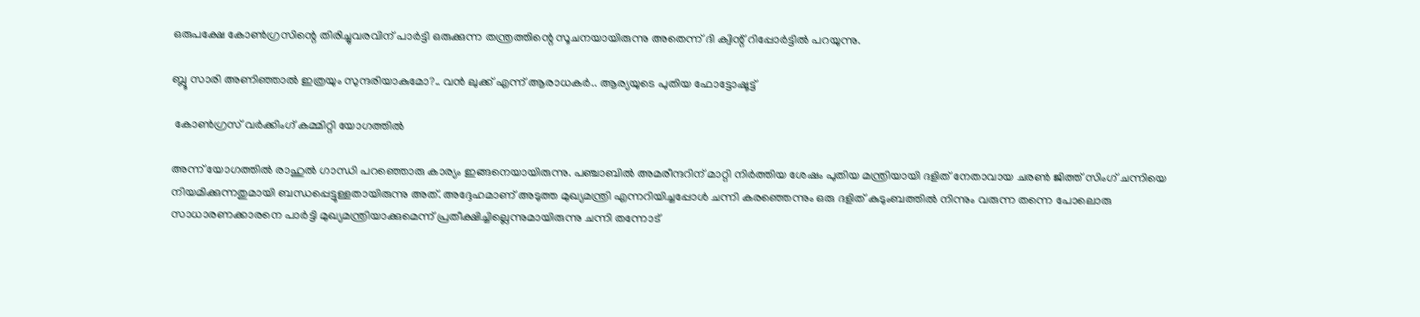ഒരുപക്ഷേ കോൺഗ്രസിന്റെ തിരിച്ചുവരവിന് പാർട്ടി ഒരുക്കുന്ന തന്ത്രത്തിന്റെ സൂചനയായിരുന്നു അതെന്ന് ദി ക്വിന്റ് റിപ്പോർട്ടിൽ പറയുന്നു.

ബ്ലൂ സാരി അണിഞ്ഞാൽ ഇത്രയും സുന്ദരിയാകുമോ?.. വൻ ലുക്ക് എന്ന് ആരാധകർ.. ആര്യയുടെ പുതിയ ഫോട്ടോഷൂട്ട്

 കോൺഗ്രസ് വർക്കിംഗ് കമ്മിറ്റി യോഗത്തിൽ

അന്ന് യോഗത്തിൽ രാഹുൽ ഗാന്ധി പറഞ്ഞൊരു കാര്യം ഇങ്ങനെയായിരുന്നു. പഞ്ചാബിൽ അമരീന്ദറിന് മാറ്റി നിർത്തിയ ശേഷം പുതിയ മന്ത്രിയായി ദളിത് നേതാവായ ചരൺ ജിത്ത് സിംഗ് ചന്നിയെ നിയമിക്കുന്നതുമായി ബന്ധപ്പെട്ടുള്ളതായിരുന്നു അത്. അദ്ദേഹമാണ് അടുത്ത മുഖ്യമന്ത്രി എന്നറിയിച്ചപ്പോൾ ചന്നി കരഞ്ഞെന്നും ഒരു ദളിത് കുടുംബത്തിൽ നിന്നും വരുന്ന തന്നെ പോലൊരു സാധാരണക്കാരനെ പാർട്ടി മുഖ്യമന്ത്രിയാക്കുമെന്ന് പ്രതീക്ഷിച്ചില്ലെന്നുമായിരുന്നു ചന്നി തന്നോട്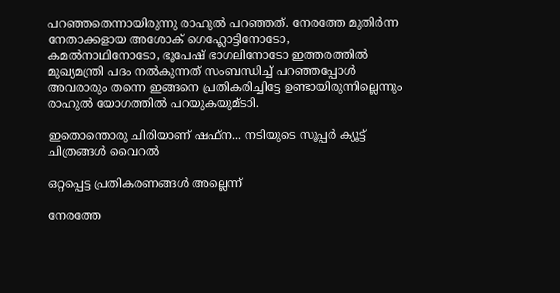പറഞ്ഞതെന്നായിരുന്നു രാഹുൽ പറഞ്ഞത്. നേരത്തേ മുതിർന്ന നേതാക്കളായ അശോക് ഗെഹ്ലോട്ടിനോടോ, കമൽനാഥിനോടോ, ഭൂപേഷ് ഭാഗലിനോടോ ഇത്തരത്തിൽ മുഖ്യമന്ത്രി പദം നൽകുന്നത് സംബന്ധിച്ച് പറഞ്ഞപ്പോൾ അവരാരും തന്നെ ഇങ്ങനെ പ്രതികരിച്ചിട്ടേ ഉണ്ടായിരുന്നില്ലെന്നും രാഹുൽ യോഗത്തിൽ പറയുകയുമ്ടാി.

ഇതൊന്തൊരു ചിരിയാണ് ഷഫ്ന... നടിയുടെ സൂപ്പർ ക്യൂട്ട് ചിത്രങ്ങൾ വൈറൽ

ഒറ്റപ്പെട്ട പ്രതികരണങ്ങൾ അല്ലെന്ന്

നേരത്തേ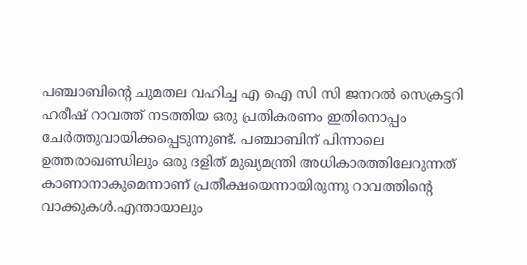പഞ്ചാബിന്റെ ചുമതല വഹിച്ച എ ഐ സി സി ജനറൽ സെക്രട്ടറി ഹരീഷ് റാവത്ത് നടത്തിയ ഒരു പ്രതികരണം ഇതിനൊപ്പം ചേർത്തുവായിക്കപ്പെടുന്നുണ്ട്. പഞ്ചാബിന് പിന്നാലെ ഉത്തരാഖണ്ഡിലും ഒരു ദളിത് മുഖ്യമന്ത്രി അധികാരത്തിലേറുന്നത് കാണാനാകുമെന്നാണ് പ്രതീക്ഷയെന്നായിരുന്നു റാവത്തിന്റെ വാക്കുകൾ.എന്തായാലും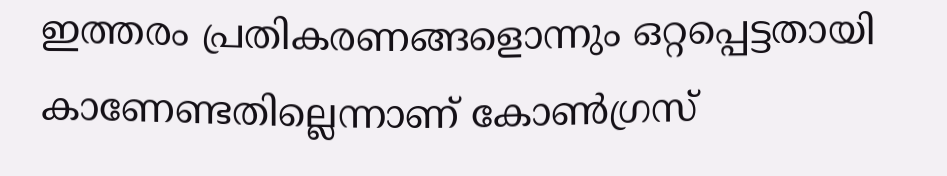ഇത്തരം പ്രതികരണങ്ങളൊന്നും ഒറ്റപ്പെട്ടതായി കാണേണ്ടതില്ലെന്നാണ് കോൺഗ്രസ്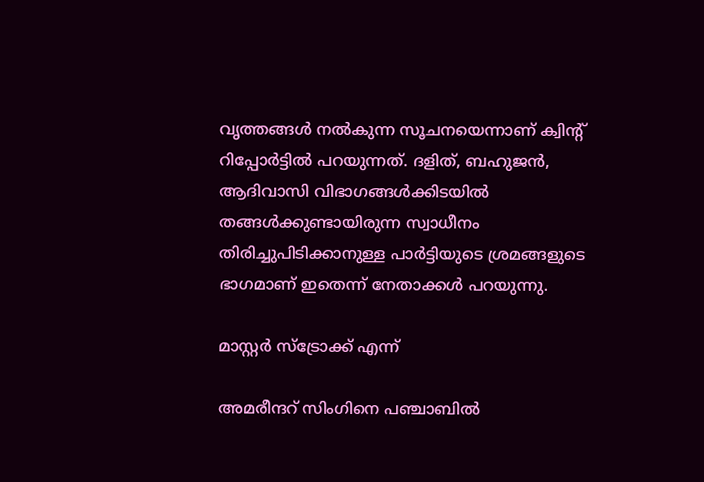വൃത്തങ്ങൾ നൽകുന്ന സൂചനയെന്നാണ് ക്വിന്റ് റിപ്പോർട്ടിൽ പറയുന്നത്. ദളിത്, ബഹുജൻ, ആദിവാസി വിഭാഗങ്ങൾക്കിടയിൽ തങ്ങൾക്കുണ്ടായിരുന്ന സ്വാധീനം തിരിച്ചുപിടിക്കാനുള്ള പാർട്ടിയുടെ ശ്രമങ്ങളുടെ ഭാഗമാണ് ഇതെന്ന് നേതാക്കൾ പറയുന്നു.

മാസ്റ്റർ സ്ട്രോക്ക് എന്ന്

അമരീന്ദറ്‍ സിംഗിനെ പഞ്ചാബിൽ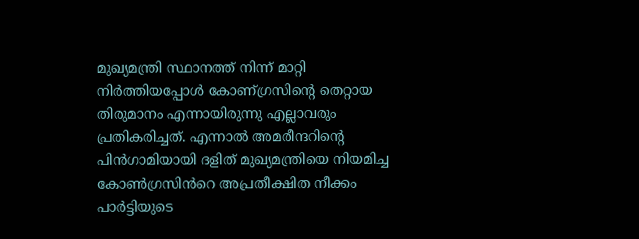മുഖ്യമന്ത്രി സ്ഥാനത്ത് നിന്ന് മാറ്റി നിർത്തിയപ്പോൾ കോണ്ഗ്രസിന്റെ തെറ്റായ തിരുമാനം എന്നായിരുന്നു എല്ലാവരും പ്രതികരിച്ചത്. എന്നാൽ അമരീന്ദറിന്റെ പിൻഗാമിയായി ദളിത് മുഖ്യമന്ത്രിയെ നിയമിച്ച കോൺഗ്രസിൻറെ അപ്രതീക്ഷിത നീക്കം പാർട്ടിയുടെ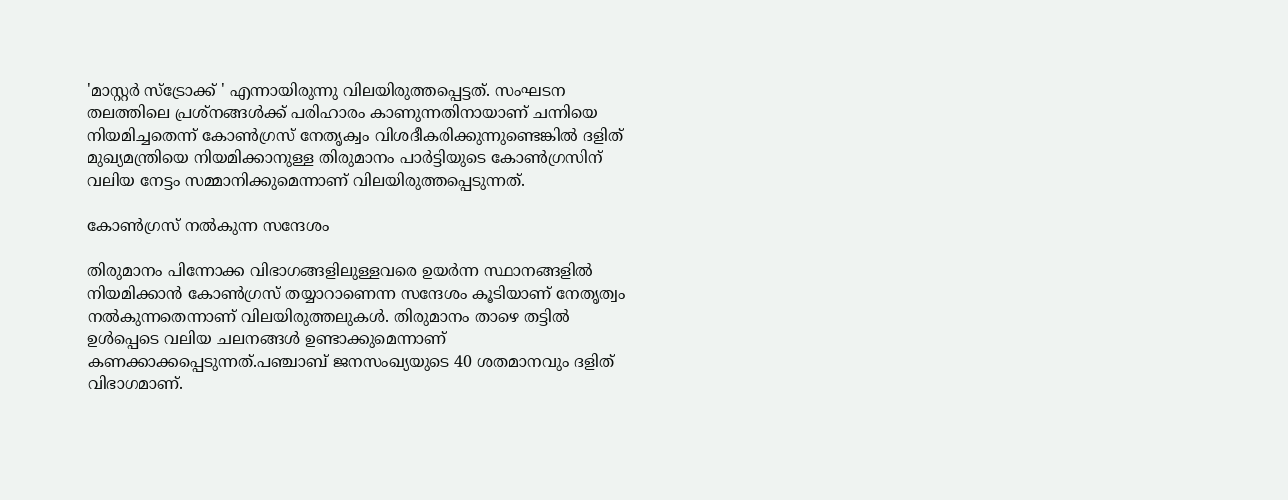'മാസ്റ്റർ സ്ട്രോക്ക് ' എന്നായിരുന്നു വിലയിരുത്തപ്പെട്ടത്. സംഘടന തലത്തിലെ പ്രശ്നങ്ങൾക്ക് പരിഹാരം കാണുന്നതിനായാണ് ചന്നിയെ നിയമിച്ചതെന്ന് കോൺഗ്രസ് നേതൃക്വം വിശദീകരിക്കുന്നുണ്ടെങ്കിൽ ദളിത് മുഖ്യമന്ത്രിയെ നിയമിക്കാനുള്ള തിരുമാനം പാർട്ടിയുടെ കോൺഗ്രസിന് വലിയ നേട്ടം സമ്മാനിക്കുമെന്നാണ് വിലയിരുത്തപ്പെടുന്നത്.

കോൺഗ്രസ് നൽകുന്ന സന്ദേശം

തിരുമാനം പിന്നോക്ക വിഭാഗങ്ങളിലുള്ളവരെ ഉയര്‍ന്ന സ്ഥാനങ്ങളില്‍ നിയമിക്കാൻ കോണ്‍ഗ്രസ് തയ്യാറാണെന്ന സന്ദേശം കൂടിയാണ് നേതൃത്വം നൽകുന്നതെന്നാണ് വിലയിരുത്തലുകൾ. തിരുമാനം താഴെ തട്ടിൽ ഉൾപ്പെടെ വലിയ ചലനങ്ങൾ ഉണ്ടാക്കുമെന്നാണ് കണക്കാക്കപ്പെടുന്നത്.പഞ്ചാബ് ജനസംഖ്യയുടെ 40 ശതമാനവും ദളിത് വിഭാഗമാണ്.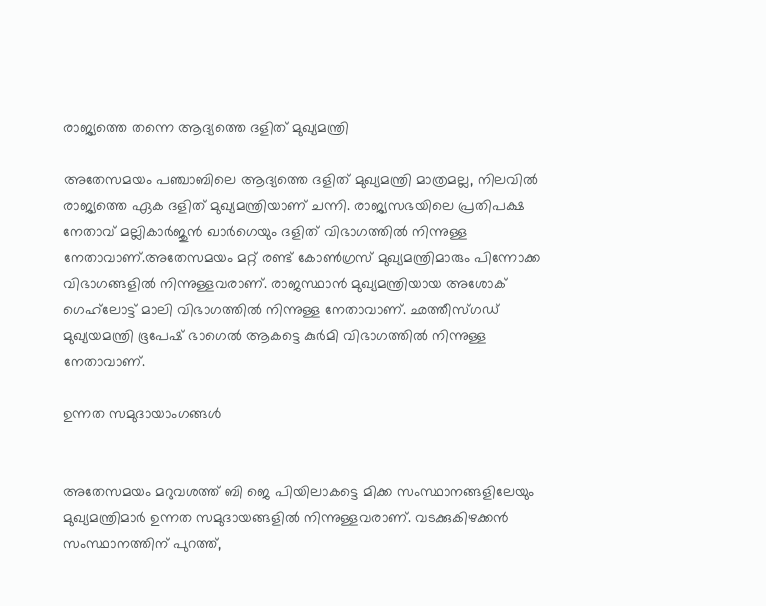രാജ്യത്തെ തന്നെ ആദ്യത്തെ ദളിത് മുഖ്യമന്ത്രി

അതേസമയം പഞ്ചാബിലെ ആദ്യത്തെ ദളിത് മുഖ്യമന്ത്രി മാത്രമല്ല, നിലവിൽ രാജ്യത്തെ ഏക ദളിത് മുഖ്യമന്ത്രിയാണ് ചന്നി. രാജ്യസഭയിലെ പ്രതിപക്ഷ നേതാവ് മല്ലികാർജുൻ ഖാർഗെയും ദളിത് വിഭാഗത്തിൽ നിന്നുള്ള നേതാവാണ്.അതേസമയം മറ്റ് രണ്ട് കോൺഗ്രസ് മുഖ്യമന്ത്രിമാരും പിന്നോക്ക വിഭാഗങ്ങളിൽ നിന്നുള്ളവരാണ്. രാജസ്ഥാന്‍ മുഖ്യമന്ത്രിയായ അശോക് ഗെഹ്‌ലോട്ട് മാലി വിഭാഗത്തില്‍ നിന്നുള്ള നേതാവാണ്. ഛത്തീസ്ഗഡ് മുഖ്യയമന്ത്രി ഭൂപേഷ് ഭാഗെല്‍ ആകട്ടെ കുര്‍മി വിഭാഗത്തില്‍ നിന്നുള്ള നേതാവാണ്.

ഉന്നത സമുദായാംഗങ്ങൾ


അതേസമയം മറുവശത്ത് ബി ജെ പിയിലാകട്ടെ മിക്ക സംസ്ഥാനങ്ങളിലേയും മുഖ്യമന്ത്രിമാർ ഉന്നത സമുദായങ്ങളിൽ നിന്നുള്ളവരാണ്. വടക്കുകിഴക്കൻ സംസ്ഥാനത്തിന് പുറത്ത്,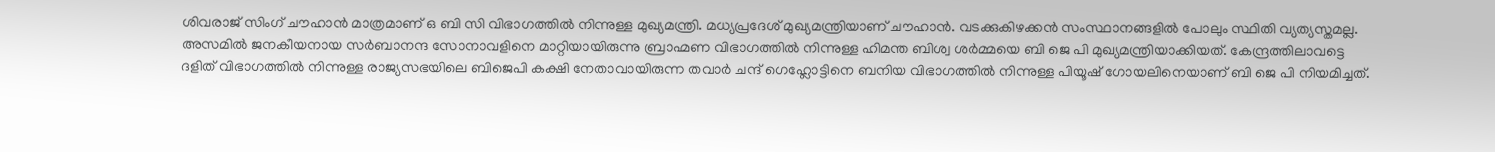ശിവരാജ് സിംഗ് ചൗഹാൻ മാത്രമാണ് ഒ ബി സി വിഭാഗത്തിൽ നിന്നുള്ള മുഖ്യമന്ത്രി. മധ്യപ്രദേശ് മുഖ്യമന്ത്രിയാണ് ചൗഹാൻ. വടക്കുകിഴക്കൻ സംസ്ഥാനങ്ങളിൽ പോലും സ്ഥിതി വ്യത്യസ്തമല്ല. അസമിൽ ജനകീയനായ സർബാനന്ദ സോനാവളിനെ മാറ്റിയായിരുന്നു ബ്രാഹ്മണ വിഭാഗത്തിൽ നിന്നുള്ള ഹിമന്ത ബിശ്വ ശർമ്മയെ ബി ജെ പി മുഖ്യമന്ത്രിയാക്കിയത്. കേന്ദ്രത്തിലാവട്ടെ ദളിത് വിഭാഗത്തിൽ നിന്നുള്ള രാജ്യസഭയിലെ ബിജെപി കക്ഷി നേതാവായിരുന്ന തവാര്‍ ചന്ദ് ഗെഹ്ലോട്ടിനെ ബനിയ വിഭാഗത്തില്‍ നിന്നുള്ള പിയൂഷ് ഗോയലിനെയാണ് ബി ജെ പി നിയമിച്ചത്.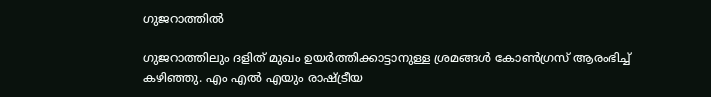ഗുജറാത്തിൽ

ഗുജറാത്തിലും ദളിത് മുഖം ഉയർത്തിക്കാട്ടാനുള്ള ശ്രമങ്ങൾ കോൺഗ്രസ് ആരംഭിച്ച് കഴിഞ്ഞു. എം എൽ എയും രാഷ്ട്രീയ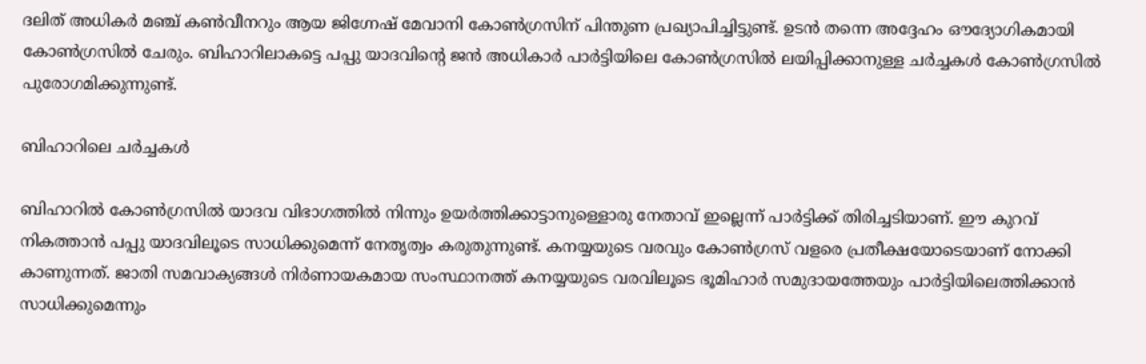ദലിത് അധികർ മഞ്ച് കൺവീനറും ആയ ജിഗ്നേഷ് മേവാനി കോൺഗ്രസിന് പിന്തുണ പ്രഖ്യാപിച്ചിട്ടുണ്ട്. ഉടൻ തന്നെ അദ്ദേഹം ഔദ്യോഗികമായി കോൺഗ്രസിൽ ചേരും. ബിഹാറിലാകട്ടെ പപ്പു യാദവിന്റെ ജൻ അധികാർ പാർട്ടിയിലെ കോൺഗ്രസിൽ ലയിപ്പിക്കാനുള്ള ചർച്ചകൾ കോൺഗ്രസിൽ പുരോഗമിക്കുന്നുണ്ട്.

ബിഹാറിലെ ചർച്ചകൾ

ബിഹാറിൽ കോൺഗ്രസിൽ യാദവ വിഭാഗത്തിൽ നിന്നും ഉയർത്തിക്കാട്ടാനുള്ളൊരു നേതാവ് ഇല്ലെന്ന് പാർട്ടിക്ക് തിരിച്ചടിയാണ്. ഈ കുറവ് നികത്താൻ പപ്പു യാദവിലൂടെ സാധിക്കുമെന്ന് നേതൃത്വം കരുതുന്നുണ്ട്. കനയ്യയുടെ വരവും കോൺഗ്രസ് വളരെ പ്രതീക്ഷയോടെയാണ് നോക്കി കാണുന്നത്. ജാതി സമവാക്യങ്ങൾ നിർണായകമായ സംസ്ഥാനത്ത് കനയ്യയുടെ വരവിലൂടെ ഭൂമിഹാർ സമുദായത്തേയും പാർട്ടിയിലെത്തിക്കാൻ സാധിക്കുമെന്നും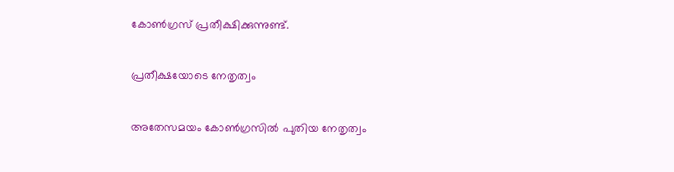കോൺഗ്രസ് പ്രതീക്ഷിക്കുന്നുണ്ട്.

പ്രതീക്ഷയോടെ നേതൃത്വം

അതേസമയം കോൺഗ്രസിൽ പുതിയ നേതൃത്വം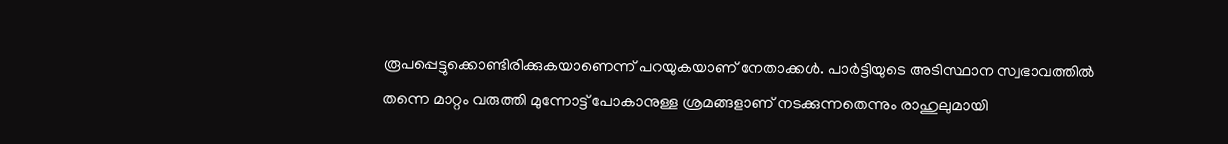രൂപപ്പെട്ടുക്കൊണ്ടിരിക്കുകയാണെന്ന് പറയുകയാണ് നേതാക്കൾ. പാർട്ടിയുടെ അടിസ്ഥാന സ്വഭാവത്തിൽ തന്നെ മാറ്റം വരുത്തി മുന്നോട്ട് പോകാനുള്ള ശ്രമങ്ങളാണ് നടക്കുന്നതെന്നും രാഹുലുമായി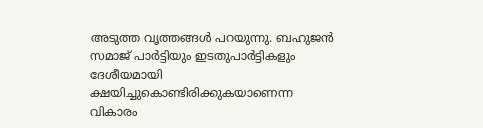അടുത്ത വൃത്തങ്ങൾ പറയുന്നു. ബഹുജൻ സമാജ് പാർട്ടിയും ഇടതുപാർട്ടികളും ദേശീയമായി ക്ഷയിച്ചുകൊണ്ടിരിക്കുകയാണെന്ന വികാരം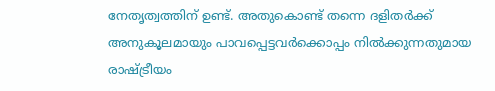നേതൃത്വത്തിന് ഉണ്ട്. അതുകൊണ്ട് തന്നെ ദളിതർക്ക് അനുകൂലമായും പാവപ്പെട്ടവർക്കൊപ്പം നിൽക്കുന്നതുമായ രാഷ്ട്രീയം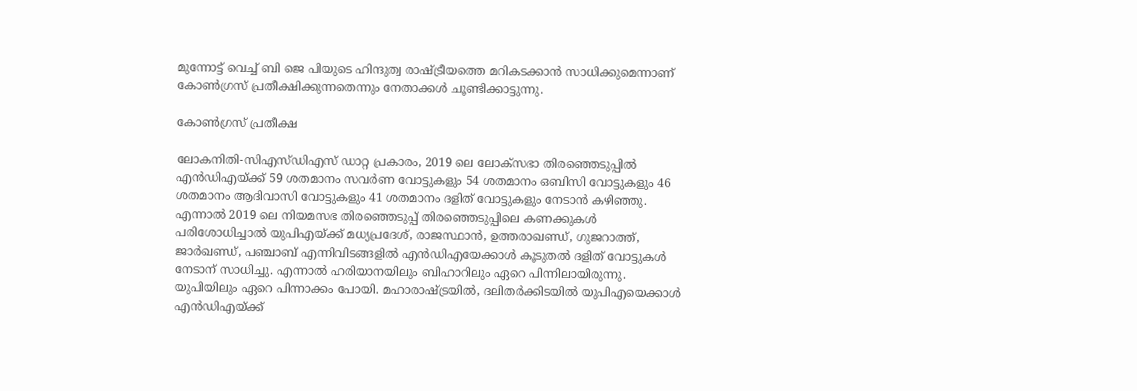മുന്നോട്ട് വെച്ച് ബി ജെ പിയുടെ ഹിന്ദുത്വ രാഷ്ട്രീയത്തെ മറികടക്കാൻ സാധിക്കുമെന്നാണ് കോൺഗ്രസ് പ്രതീക്ഷിക്കുന്നതെന്നും നേതാക്കൾ ചൂണ്ടിക്കാട്ടുന്നു.

കോൺഗ്രസ് പ്രതീക്ഷ

ലോകനിതി-സിഎസ്ഡിഎസ് ഡാറ്റ പ്രകാരം, 2019 ലെ ലോക്സഭാ തിരഞ്ഞെടുപ്പിൽ എൻഡിഎയ്ക്ക് 59 ശതമാനം സവർണ വോട്ടുകളും 54 ശതമാനം ഒബിസി വോട്ടുകളും 46 ശതമാനം ആദിവാസി വോട്ടുകളും 41 ശതമാനം ദളിത് വോട്ടുകളും നേടാൻ കഴിഞ്ഞു. എന്നാൽ 2019 ലെ നിയമസഭ തിരഞ്ഞെടുപ്പ് തിരഞ്ഞെടുപ്പിലെ കണക്കുകൾ പരിശോധിച്ചാൽ യുപിഎയ്ക്ക് മധ്യപ്രദേശ്, രാജസ്ഥാൻ, ഉത്തരാഖണ്ഡ്, ഗുജറാത്ത്, ജാർഖണ്ഡ്, പഞ്ചാബ് എന്നിവിടങ്ങളിൽ എൻഡിഎയേക്കാൾ കൂടുതൽ ദളിത് വോട്ടുകൾ നേടാന്‌ സാധിച്ചു. എന്നാൽ ഹരിയാനയിലും ബിഹാറിലും ഏറെ പിന്നിലായിരുന്നു. യുപിയിലും ഏറെ പിന്നാക്കം പോയി. മഹാരാഷ്ട്രയിൽ, ദലിതർക്കിടയിൽ യുപിഎയെക്കാൾ എൻഡിഎയ്ക്ക്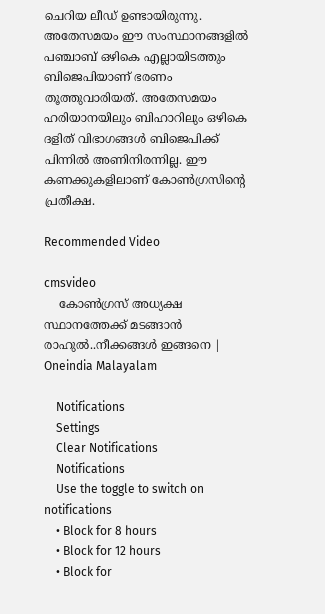ചെറിയ ലീഡ് ഉണ്ടായിരുന്നു. അതേസമയം ഈ സംസ്ഥാനങ്ങളിൽ പഞ്ചാബ് ഒഴികെ എല്ലായിടത്തും ബിജെപിയാണ് ഭരണം തൂത്തുവാരിയത്. അതേസമയം ഹരിയാനയിലും ബിഹാറിലും ഒഴികെ ദളിത് വിഭാഗങ്ങൾ ബിജെപിക്ക് പിന്നിൽ അണിനിരന്നില്ല. ഈ കണക്കുകളിലാണ് കോൺഗ്രസിന്റെ പ്രതീക്ഷ.

Recommended Video

cmsvideo
    കോൺഗ്രസ് അധ്യക്ഷ സ്ഥാനത്തേക്ക് മടങ്ങാന്‍ രാഹുല്‍..നീക്കങ്ങൾ ഇങ്ങനെ | Oneindia Malayalam

    Notifications
    Settings
    Clear Notifications
    Notifications
    Use the toggle to switch on notifications
    • Block for 8 hours
    • Block for 12 hours
    • Block for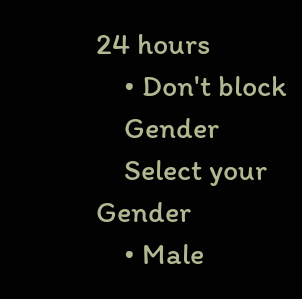24 hours
    • Don't block
    Gender
    Select your Gender
    • Male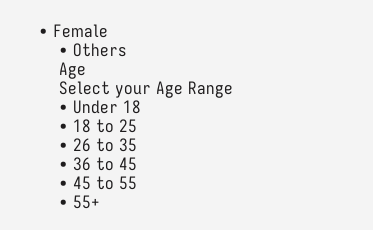• Female
    • Others
    Age
    Select your Age Range
    • Under 18
    • 18 to 25
    • 26 to 35
    • 36 to 45
    • 45 to 55
    • 55+